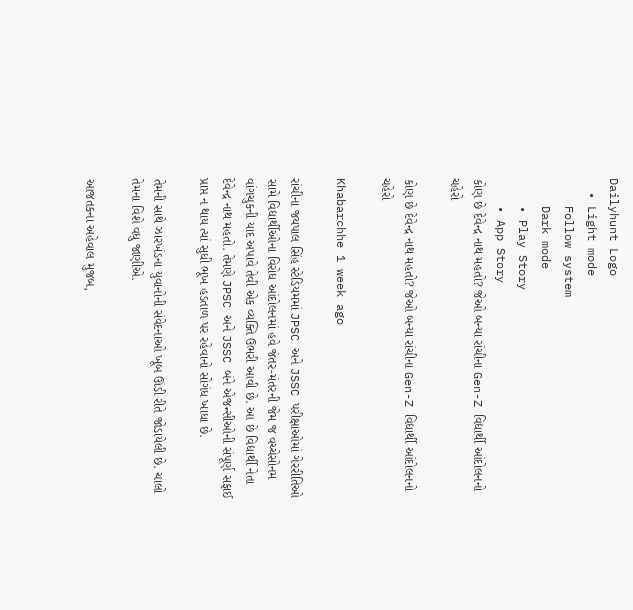Dailyhunt Logo
  • Light mode
    Follow system
    Dark mode
    • Play Story
    • App Story
કોણ છે દેવેન્દ્ર નાથ મહતો? જેઓ બન્યા રાંચીના Gen-Z વિદ્યાર્થી આંદોલનનો ચહેરો

કોણ છે દેવેન્દ્ર નાથ મહતો? જેઓ બન્યા રાંચીના Gen-Z વિદ્યાર્થી આંદોલનનો ચહેરો

Khabarchhe 1 week ago

રાંચીના જયપાલ સિંહ સ્ટેડિયમમાં JPSC અને JSSC પરીક્ષાઓમાં ગેરરીતિઓ સામે વિદ્યાર્થીઓના વિરોધ આંદોલનમાં હવે જંતર-મંતરની જેમ જ વચ્ચેસોનમ વાંગચુકની યાદ અપાવે તેવી એક વ્યક્તિ ઉભરી આવી છે. આ છે વિદ્યાર્થી નેતા દેવેન્દ્ર નાથ મહતો. તેમણે JPSC અને JSSC બંને એજન્સીઓની સંપૂર્ણ સફાઈ પ્રાપ્ત ન થાય ત્યાં સુધી ભૂખ હડતાળ પર રહેવાનો સોગંધ ખાધા છે.

તેમની સાથે ઝારખંડના યુવાનોની સંવેદનાઓ ખૂબ ઊંડી રીતે જોડાયેલી છે. ચાલો તેમના વિશે વધુ જાણીએ.

આજતકના અહેવાલ મુજબ,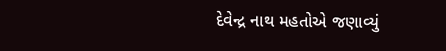દેવેન્દ્ર નાથ મહતોએ જણાવ્યું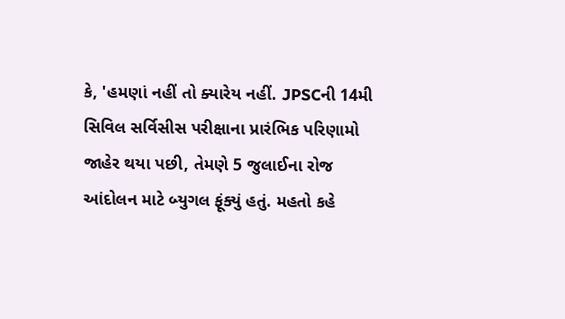કે, 'હમણાં નહીં તો ક્યારેય નહીં. JPSCની 14મી સિવિલ સર્વિસીસ પરીક્ષાના પ્રારંભિક પરિણામો જાહેર થયા પછી, તેમણે 5 જુલાઈના રોજ આંદોલન માટે બ્યુગલ ફૂંક્યું હતું. મહતો કહે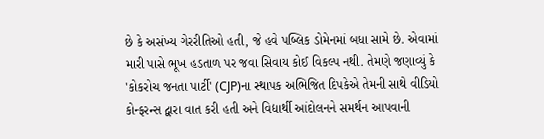છે કે અસંખ્ય ગેરરીતિઓ હતી, જે હવે પબ્લિક ડોમેનમાં બધા સામે છે. એવામાં મારી પાસે ભૂખ હડતાળ પર જવા સિવાય કોઈ વિકલ્પ નથી. તેમણે જણાવ્યું કે 'કોકરોચ જનતા પાર્ટી' (CJP)ના સ્થાપક અભિજિત દિપકેએ તેમની સાથે વીડિયો કોન્ફરન્સ દ્વારા વાત કરી હતી અને વિદ્યાર્થી આંદોલનને સમર્થન આપવાની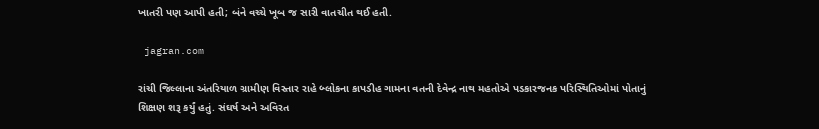ખાતરી પણ આપી હતી; બંને વચ્ચે ખૂબ જ સારી વાતચીત થઈ હતી.

 jagran.com

રાંચી જિલ્લાના અંતરિયાળ ગ્રામીણ વિસ્તાર રાહે બ્લોકના કાપડીહ ગામના વતની દેવેન્દ્ર નાથ મહતોએ પડકારજનક પરિસ્થિતિઓમાં પોતાનું શિક્ષણ શરૂ કર્યું હતું. સંઘર્ષ અને અવિરત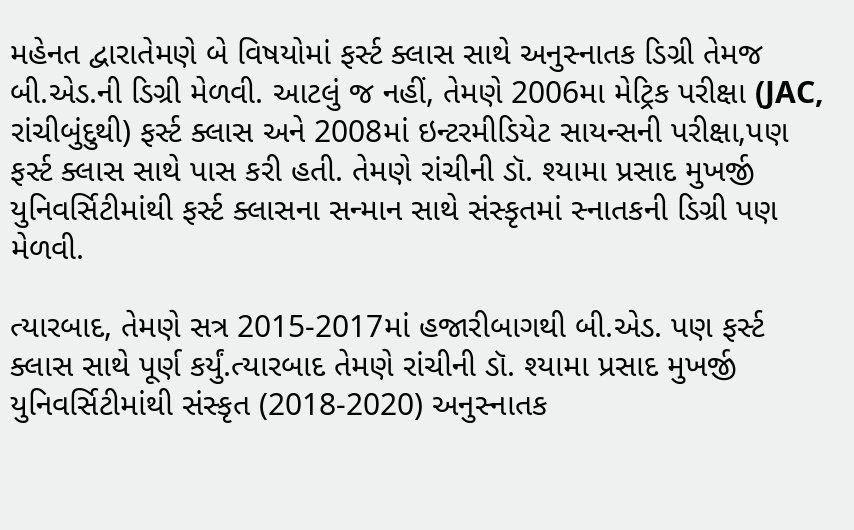મહેનત દ્વારાતેમણે બે વિષયોમાં ફર્સ્ટ ક્લાસ સાથે અનુસ્નાતક ડિગ્રી તેમજ બી.એડ.ની ડિગ્રી મેળવી. આટલું જ નહીં, તેમણે 2006મા મેટ્રિક પરીક્ષા (JAC, રાંચીબુંદુથી) ફર્સ્ટ ક્લાસ અને 2008માં ઇન્ટરમીડિયેટ સાયન્સની પરીક્ષા,પણ ફર્સ્ટ ક્લાસ સાથે પાસ કરી હતી. તેમણે રાંચીની ડૉ. શ્યામા પ્રસાદ મુખર્જી યુનિવર્સિટીમાંથી ફર્સ્ટ ક્લાસના સન્માન સાથે સંસ્કૃતમાં સ્નાતકની ડિગ્રી પણ મેળવી.

ત્યારબાદ, તેમણે સત્ર 2015-2017માં હજારીબાગથી બી.એડ. પણ ફર્સ્ટ ક્લાસ સાથે પૂર્ણ કર્યું.ત્યારબાદ તેમણે રાંચીની ડૉ. શ્યામા પ્રસાદ મુખર્જી યુનિવર્સિટીમાંથી સંસ્કૃત (2018-2020) અનુસ્નાતક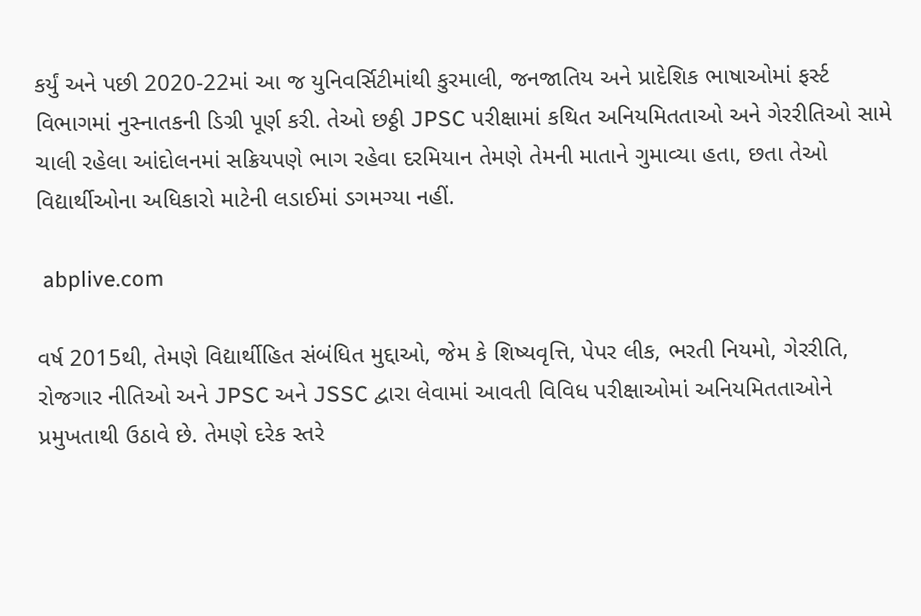કર્યું અને પછી 2020-22માં આ જ યુનિવર્સિટીમાંથી કુરમાલી, જનજાતિય અને પ્રાદેશિક ભાષાઓમાં ફર્સ્ટ વિભાગમાં નુસ્નાતકની ડિગ્રી પૂર્ણ કરી. તેઓ છઠ્ઠી JPSC પરીક્ષામાં કથિત અનિયમિતતાઓ અને ગેરરીતિઓ સામે ચાલી રહેલા આંદોલનમાં સક્રિયપણે ભાગ રહેવા દરમિયાન તેમણે તેમની માતાને ગુમાવ્યા હતા, છતા તેઓ વિદ્યાર્થીઓના અધિકારો માટેની લડાઈમાં ડગમગ્યા નહીં.

 abplive.com

વર્ષ 2015થી, તેમણે વિદ્યાર્થીહિત સંબંધિત મુદ્દાઓ, જેમ કે શિષ્યવૃત્તિ, પેપર લીક, ભરતી નિયમો, ગેરરીતિ, રોજગાર નીતિઓ અને JPSC અને JSSC દ્વારા લેવામાં આવતી વિવિધ પરીક્ષાઓમાં અનિયમિતતાઓને પ્રમુખતાથી ઉઠાવે છે. તેમણે દરેક સ્તરે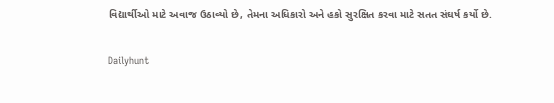વિદ્યાર્થીઓ માટે અવાજ ઉઠાવ્યો છે, તેમના અધિકારો અને હકો સુરક્ષિત કરવા માટે સતત સંઘર્ષ કર્યો છે.

Dailyhunt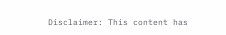Disclaimer: This content has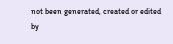not been generated, created or edited by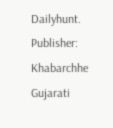Dailyhunt. Publisher: Khabarchhe Gujarati